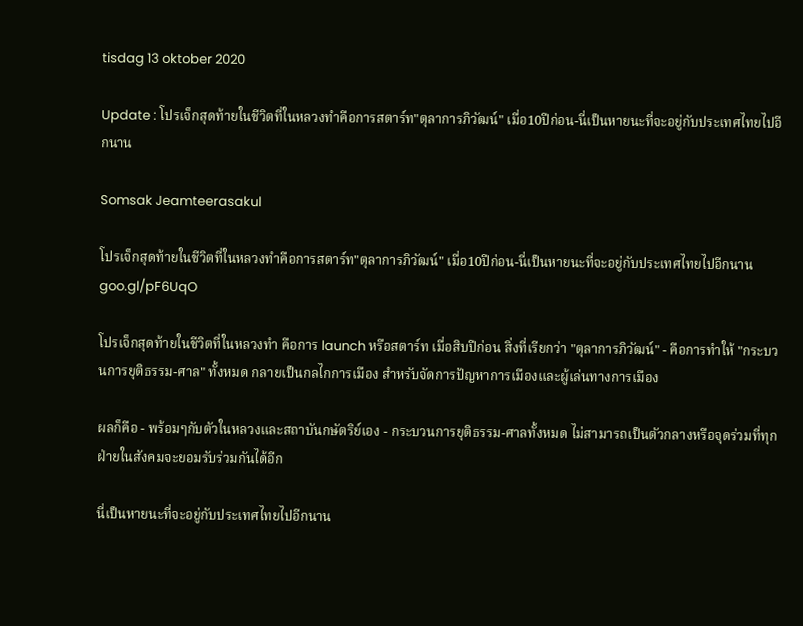tisdag 13 oktober 2020

Update : โปรเจ็กสุดท้ายในชีวิตที่ในหลวงทำคือการสตาร์ท"ตุลาการภิวัฒน์" เมื่อ10ปีก่อน-นี่เป็นหายนะที่จะอยู่กับประเทศไทยไปอีกนาน

Somsak Jeamteerasakul

โปรเจ็กสุดท้ายในชีวิตที่ในหลวงทำคือการสตาร์ท"ตุลาการภิวัฒน์" เมื่อ10ปีก่อน-นี่เป็นหายนะที่จะอยู่กับประเทศไทยไปอีกนาน goo.gl/pF6UqO

โปรเจ็กสุดท้ายในชีวิตที่ในหลวงทำ คือการ launch หรือสตาร์ท เมื่อสิบปีก่อน สิ่งที่เรียกว่า "ตุลาการภิวัฒน์" - คือการทำให้ "กระบวนการยุติธรรม-ศาล" ทั้งหมด กลายเป็นกลไกการเมือง สำหรับจัดการปัญหาการเมืองและผู้เล่นทางการเมือง

ผลก็คือ - พร้อมๆกับตัวในหลวงและสถาบันกษัตริย์เอง - กระบวนการยุติธรรม-ศาลทั้งหมด ไม่สามารถเป็นตัวกลางหรือจุดร่วมที่ทุกฝ่ายในสังคมจะยอมรับร่วมกันได้อีก

นี่เป็นหายนะที่จะอยู่กับประเทศไทยไปอีกนาน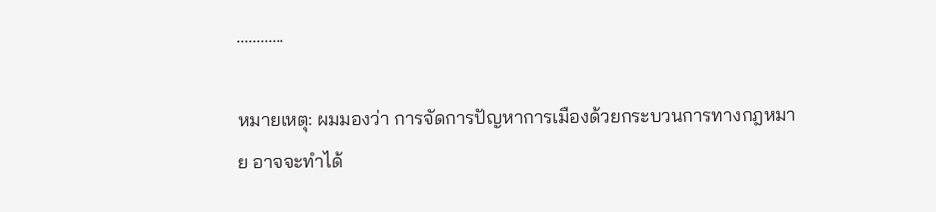............

หมายเหตุ: ผมมองว่า การจัดการปัญหาการเมืองด้วยกระบวนการทางกฎหมาย อาจจะทำได้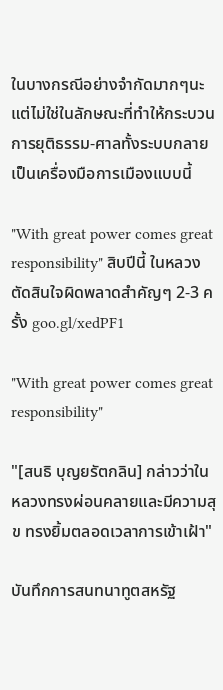ในบางกรณีอย่างจำกัดมากๆนะ แต่ไม่ใช่ในลักษณะที่ทำให้กระบวนการยุติธรรม-ศาลทั้งระบบกลายเป็นเครื่องมือการเมืองแบบนี้

"With great power comes great responsibility" สิบปีนี้ ในหลวงตัดสินใจผิดพลาดสำคัญๆ 2-3 ครั้ง goo.gl/xedPF1

"With great power comes great responsibility"

"[สนธิ บุญยรัตกลิน] กล่าวว่าในหลวงทรงผ่อนคลายและมีความสุข ทรงยิ้มตลอดเวลาการเข้าเฝ้า"

บันทึกการสนทนาทูตสหรัฐ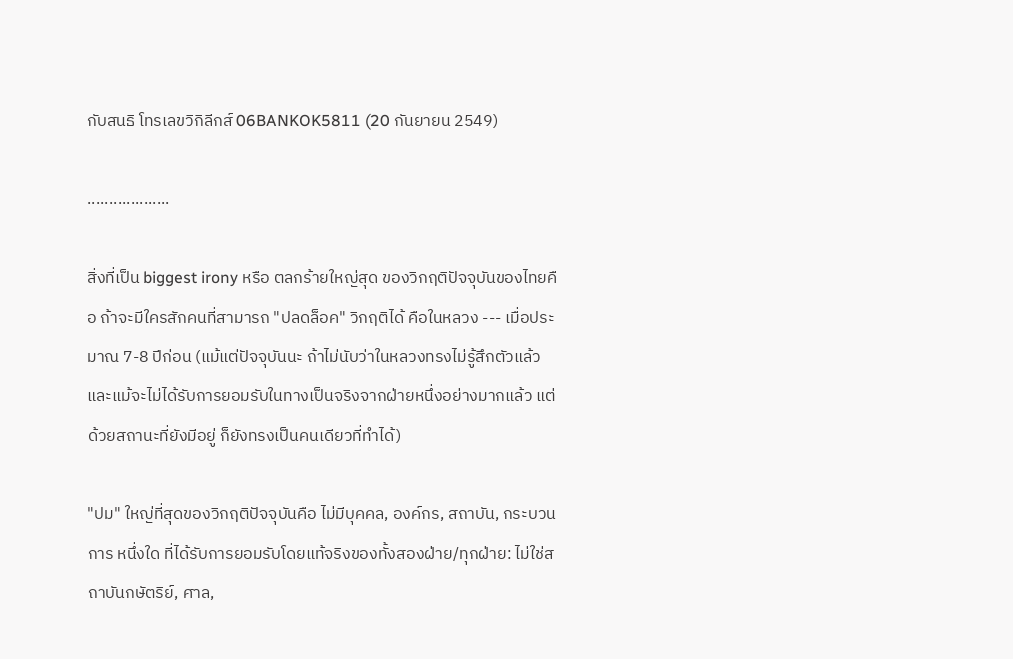กับสนธิ โทรเลขวิกิลีกส์ 06BANKOK5811 (20 กันยายน 2549)

...................

สิ่งที่เป็น biggest irony หรือ ตลกร้ายใหญ่สุด ของวิกฤติปัจจุบันของไทยคือ ถ้าจะมีใครสักคนที่สามารถ "ปลดล็อค" วิกฤติได้ คือในหลวง --- เมื่อประมาณ 7-8 ปีก่อน (แม้แต่ปัจจุบันนะ ถ้าไม่นับว่าในหลวงทรงไม่รู้สึกตัวแล้ว และแม้จะไม่ได้รับการยอมรับในทางเป็นจริงจากฝ่ายหนึ่งอย่างมากแล้ว แต่ด้วยสถานะที่ยังมีอยู่ ก็ยังทรงเป็นคนเดียวที่ทำได้)

"ปม" ใหญ่ที่สุดของวิกฤติปัจจุบันคือ ไม่มีบุคคล, องค์กร, สถาบัน, กระบวนการ หนึ่งใด ที่ได้รับการยอมรับโดยแท้จริงของทั้งสองฝ่าย/ทุกฝ่าย: ไม่ใช่สถาบันกษัตริย์, ศาล,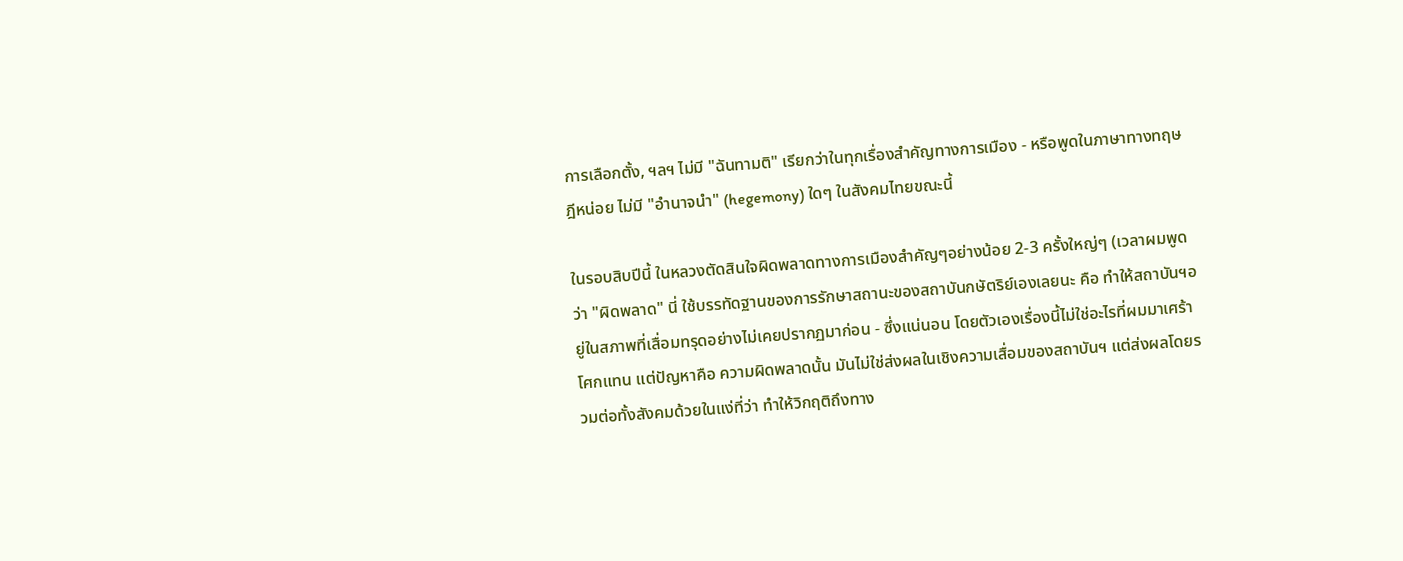การเลือกตั้ง, ฯลฯ ไม่มี "ฉันทามติ" เรียกว่าในทุกเรื่องสำคัญทางการเมือง - หรือพูดในภาษาทางทฤษฎีหน่อย ไม่มี "อำนาจนำ" (hegemony) ใดๆ ในสังคมไทยขณะนี้

ในรอบสิบปีนี้ ในหลวงตัดสินใจผิดพลาดทางการเมืองสำคัญๆอย่างน้อย 2-3 ครั้งใหญ่ๆ (เวลาผมพูดว่า "ผิดพลาด" นี่ ใช้บรรทัดฐานของการรักษาสถานะของสถาบันกษัตริย์เองเลยนะ คือ ทำให้สถาบันฯอยู่ในสภาพที่เสื่อมทรุดอย่างไม่เคยปรากฏมาก่อน - ซึ่งแน่นอน โดยตัวเองเรื่องนี้ไม่ใช่อะไรที่ผมมาเศร้าโศกแทน แต่ปัญหาคือ ความผิดพลาดนั้น มันไม่ใช่ส่งผลในเชิงความเสื่อมของสถาบันฯ แต่ส่งผลโดยรวมต่อทั้งสังคมด้วยในแง่ที่ว่า ทำให้วิกฤติถึงทาง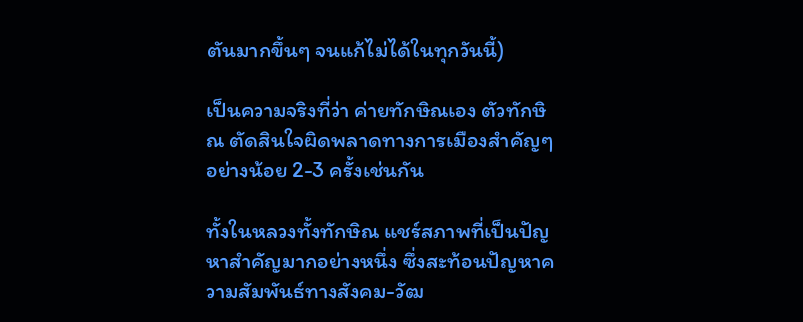ตันมากขึ้นๆ จนแก้ไม่ได้ในทุกวันนี้)

เป็นความจริงที่ว่า ค่ายทักษิณเอง ตัวทักษิณ ตัดสินใจผิดพลาดทางการเมืองสำคัญๆ อย่างน้อย 2-3 ครั้งเช่นกัน

ทั้งในหลวงทั้งทักษิณ แชร์สภาพที่เป็นปัญหาสำคัญมากอย่างหนึ่ง ซึ่งสะท้อนปัญหาความสัมพันธ์ทางสังคม-วัฒ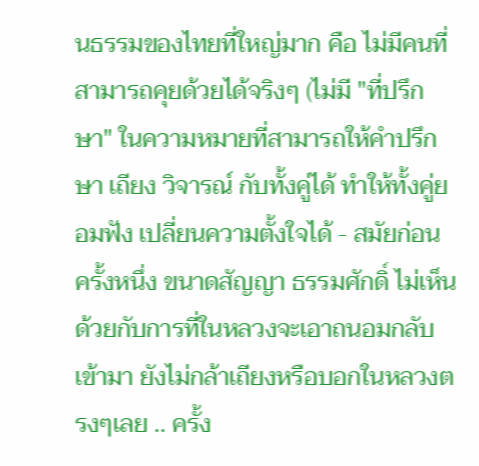นธรรมของไทยที่ใหญ่มาก คือ ไม่มีคนที่สามารถคุยด้วยได้จริงๆ (ไม่มี "ที่ปรึกษา" ในความหมายที่สามารถให้คำปรึกษา เถียง วิจารณ์ กับทั้งคู่ได้ ทำให้ทั้งคู่ยอมฟัง เปลี่ยนความตั้งใจได้ - สมัยก่อน ครั้งหนึ่ง ขนาดสัญญา ธรรมศักดิ์ ไม่เห็นด้วยกับการที่ในหลวงจะเอาถนอมกลับเข้ามา ยังไม่กล้าเถียงหรือบอกในหลวงตรงๆเลย .. ครั้ง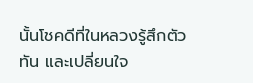นั้นโชคดีที่ในหลวงรู้สึกตัวทัน และเปลี่ยนใจ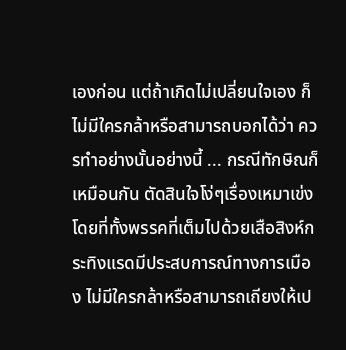เองก่อน แต่ถ้าเกิดไม่เปลี่ยนใจเอง ก็ไม่มีใครกล้าหรือสามารถบอกได้ว่า ควรทำอย่างนั้นอย่างนี้ ... กรณีทักษิณก็เหมือนกัน ตัดสินใจโง่ๆเรื่องเหมาเข่ง โดยที่ทั้งพรรคที่เต็มไปด้วยเสือสิงห์กระทิงแรดมีประสบการณ์ทางการเมือง ไม่มีใครกล้าหรือสามารถเถียงให้เป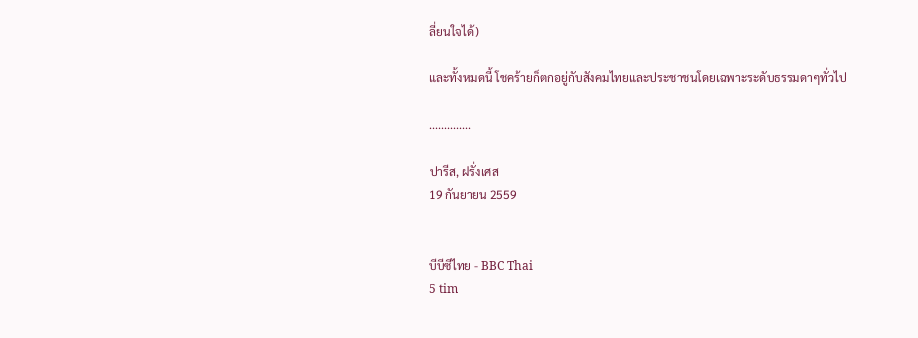ลี่ยนใจได้)

และทั้งหมดนี้ โชคร้ายก็ตกอยู่กับสังคมไทยและประชาชนโดยเฉพาะระดับธรรมดาๆทั่วไป

..............

ปารีส, ฝรั่งเศส
19 กันยายน 2559


บีบีซีไทย - BBC Thai
5 tim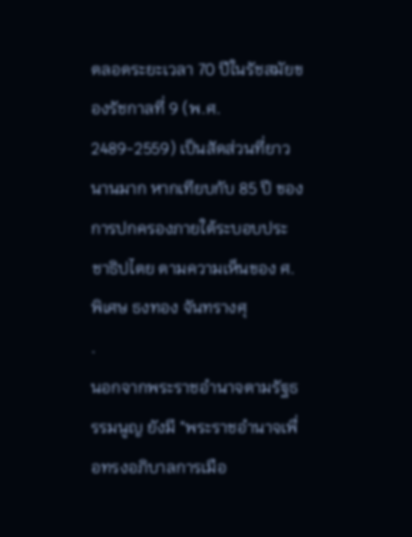ตลอดระยะเวลา 70 ปีในรัชสมัยของรัชกาลที่ 9 (พ.ศ. 2489-2559) เป็นสัดส่วนที่ยาวนานมาก หากเทียบกับ 85 ปี ของการปกครองภายใต้ระบอบประชาธิปไตย ตามความเห็นของ ศ.พิเศษ ธงทอง จันทรางศุ
.
นอกจากพระราชอำนาจตามรัฐธรรมนูญ ยังมี "พระราชอำนาจเพื่อทรงอภิบาลการเมือ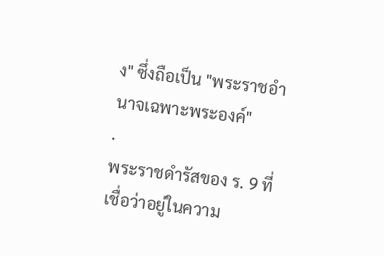ง" ซึ่งถือเป็น "พระราชอำนาจเฉพาะพระองค์"
.
พระราชดำรัสของ ร. 9 ที่เชื่อว่าอยู่ในความ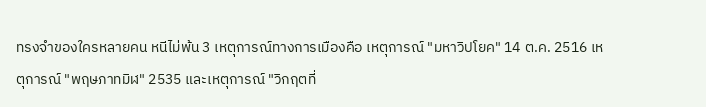ทรงจำของใครหลายคน หนีไม่พ้น 3 เหตุการณ์ทางการเมืองคือ เหตุการณ์ "มหาวิปโยค" 14 ต.ค. 2516 เหตุการณ์ "พฤษภาทมิฬ" 2535 และเหตุการณ์ "วิกฤตที่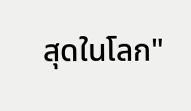สุดในโลก"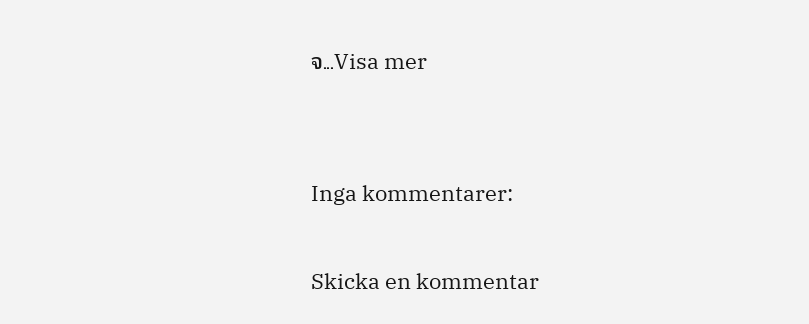จ...Visa mer


Inga kommentarer:

Skicka en kommentar